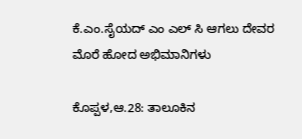ಕೆ.ಎಂ.ಸೈಯದ್ ಎಂ ಎಲ್ ಸಿ ಆಗಲು ದೇವರ ಮೊರೆ ಹೋದ ಅಭಿಮಾನಿಗಳು

ಕೊಪ್ಪಳ,ಆ.28: ತಾಲೂಕಿನ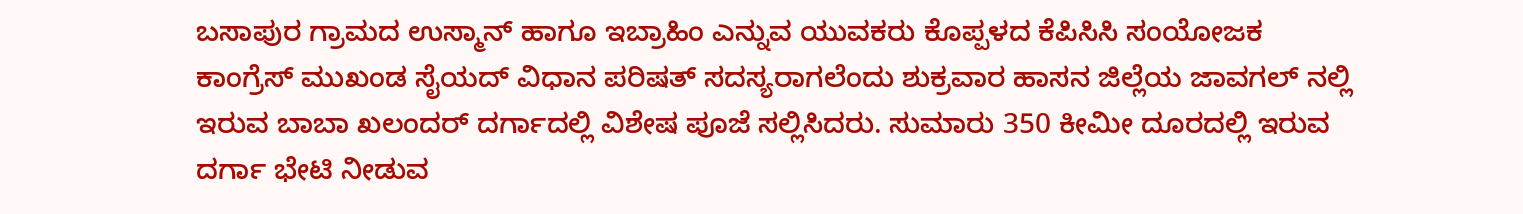ಬಸಾಪುರ ಗ್ರಾಮದ ಉಸ್ಮಾನ್ ಹಾಗೂ ಇಬ್ರಾಹಿಂ ಎನ್ನುವ ಯುವಕರು ಕೊಪ್ಪಳದ ಕೆಪಿಸಿಸಿ ಸಂಯೋಜಕ ಕಾಂಗ್ರೆಸ್ ಮುಖಂಡ ಸೈಯದ್ ವಿಧಾನ ಪರಿಷತ್ ಸದಸ್ಯರಾಗಲೆಂದು ಶುಕ್ರವಾರ ಹಾಸನ ಜಿಲ್ಲೆಯ ಜಾವಗಲ್ ನಲ್ಲಿ ಇರುವ ಬಾಬಾ ಖಲಂದರ್ ದರ್ಗಾದಲ್ಲಿ ವಿಶೇಷ ಪೂಜೆ ಸಲ್ಲಿಸಿದರು. ಸುಮಾರು 350 ಕೀಮೀ ದೂರದಲ್ಲಿ ಇರುವ ದರ್ಗಾ ಭೇಟಿ ನೀಡುವ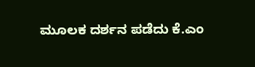ಮೂಲಕ ದರ್ಶನ ಪಡೆದು ಕೆ.ಎಂ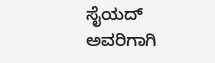ಸೈಯದ್ ಅವರಿಗಾಗಿ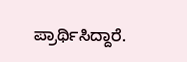ಪ್ರಾರ್ಥಿಸಿದ್ದಾರೆ.